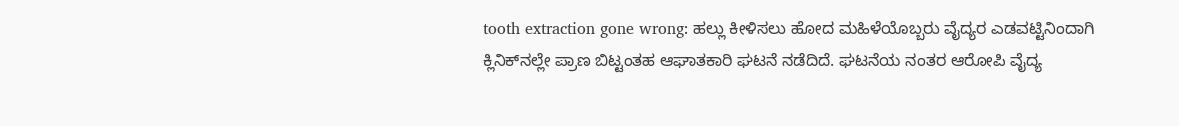tooth extraction gone wrong: ಹಲ್ಲು ಕೀಳಿಸಲು ಹೋದ ಮಹಿಳೆಯೊಬ್ಬರು ವೈದ್ಯರ ಎಡವಟ್ಟಿನಿಂದಾಗಿ ಕ್ಲಿನಿಕ್‌ನಲ್ಲೇ ಪ್ರಾಣ ಬಿಟ್ಟಂತಹ ಆಘಾತಕಾರಿ ಘಟನೆ ನಡೆದಿದೆ. ಘಟನೆಯ ನಂತರ ಆರೋಪಿ ವೈದ್ಯ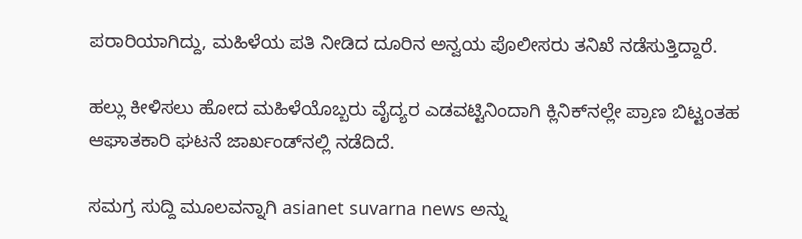ಪರಾರಿಯಾಗಿದ್ದು, ಮಹಿಳೆಯ ಪತಿ ನೀಡಿದ ದೂರಿನ ಅನ್ವಯ ಪೊಲೀಸರು ತನಿಖೆ ನಡೆಸುತ್ತಿದ್ದಾರೆ.

ಹಲ್ಲು ಕೀಳಿಸಲು ಹೋದ ಮಹಿಳೆಯೊಬ್ಬರು ವೈದ್ಯರ ಎಡವಟ್ಟಿನಿಂದಾಗಿ ಕ್ಲಿನಿಕ್‌ನಲ್ಲೇ ಪ್ರಾಣ ಬಿಟ್ಟಂತಹ ಆಘಾತಕಾರಿ ಘಟನೆ ಜಾರ್ಖಂಡ್‌ನಲ್ಲಿ ನಡೆದಿದೆ.

ಸಮಗ್ರ ಸುದ್ದಿ ಮೂಲವನ್ನಾಗಿ asianet suvarna news ಅನ್ನು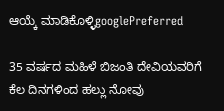ಆಯ್ಕೆ ಮಾಡಿಕೊಳ್ಳಿgooglePreferred

35 ವರ್ಷದ ಮಹಿಳೆ ಬಿಜಂತಿ ದೇವಿಯವರಿಗೆ ಕೆಲ ದಿನಗಳಿಂದ ಹಲ್ಲು ನೋವು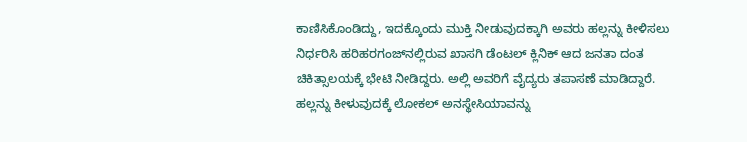ಕಾಣಿಸಿಕೊಂಡಿದ್ದು, ಇದಕ್ಕೊಂದು ಮುಕ್ತಿ ನೀಡುವುದಕ್ಕಾಗಿ ಅವರು ಹಲ್ಲನ್ನು ಕೀಳಿಸಲು ನಿರ್ಧರಿಸಿ ಹರಿಹರಗಂಜ್‌ನಲ್ಲಿರುವ ಖಾಸಗಿ ಡೆಂಟಲ್ ಕ್ಲಿನಿಕ್ ಆದ ಜನತಾ ದಂತ ಚಿಕಿತ್ಸಾಲಯಕ್ಕೆ ಭೇಟಿ ನೀಡಿದ್ದರು. ಅಲ್ಲಿ ಅವರಿಗೆ ವೈದ್ಯರು ತಪಾಸಣೆ ಮಾಡಿದ್ದಾರೆ. ಹಲ್ಲನ್ನು ಕೀಳುವುದಕ್ಕೆ ಲೋಕಲ್ ಅನಸ್ಥೇಸಿಯಾವನ್ನು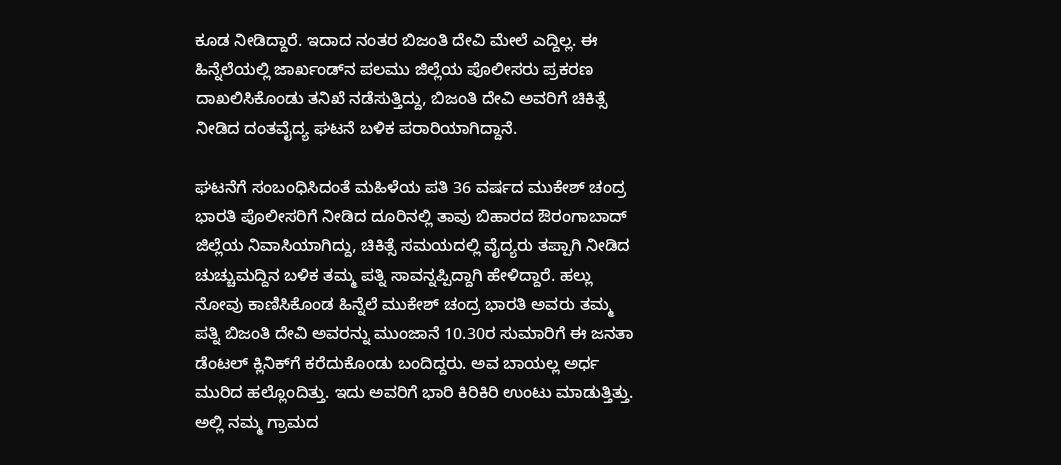ಕೂಡ ನೀಡಿದ್ದಾರೆ. ಇದಾದ ನಂತರ ಬಿಜಂತಿ ದೇವಿ ಮೇಲೆ ಎದ್ದಿಲ್ಲ. ಈ ಹಿನ್ನೆಲೆಯಲ್ಲಿ ಜಾರ್ಖಂಡ್‌ನ ಪಲಮು ಜಿಲ್ಲೆಯ ಪೊಲೀಸರು ಪ್ರಕರಣ ದಾಖಲಿಸಿಕೊಂಡು ತನಿಖೆ ನಡೆಸುತ್ತಿದ್ದು, ಬಿಜಂತಿ ದೇವಿ ಅವರಿಗೆ ಚಿಕಿತ್ಸೆ ನೀಡಿದ ದಂತವೈದ್ಯ ಘಟನೆ ಬಳಿಕ ಪರಾರಿಯಾಗಿದ್ದಾನೆ.

ಘಟನೆಗೆ ಸಂಬಂಧಿಸಿದಂತೆ ಮಹಿಳೆಯ ಪತಿ 36 ವರ್ಷದ ಮುಕೇಶ್ ಚಂದ್ರ ಭಾರತಿ ಪೊಲೀಸರಿಗೆ ನೀಡಿದ ದೂರಿನಲ್ಲಿ ತಾವು ಬಿಹಾರದ ಔರಂಗಾಬಾದ್ ಜಿಲ್ಲೆಯ ನಿವಾಸಿಯಾಗಿದ್ದು, ಚಿಕಿತ್ಸೆ ಸಮಯದಲ್ಲಿ ವೈದ್ಯರು ತಪ್ಪಾಗಿ ನೀಡಿದ ಚುಚ್ಚುಮದ್ದಿನ ಬಳಿಕ ತಮ್ಮ ಪತ್ನಿ ಸಾವನ್ನಪ್ಪಿದ್ದಾಗಿ ಹೇಳಿದ್ದಾರೆ. ಹಲ್ಲು ನೋವು ಕಾಣಿಸಿಕೊಂಡ ಹಿನ್ನೆಲೆ ಮುಕೇಶ್ ಚಂದ್ರ ಭಾರತಿ ಅವರು ತಮ್ಮ ಪತ್ನಿ ಬಿಜಂತಿ ದೇವಿ ಅವರನ್ನು ಮುಂಜಾನೆ 10.30ರ ಸುಮಾರಿಗೆ ಈ ಜನತಾ ಡೆಂಟಲ್ ಕ್ಲಿನಿಕ್‌ಗೆ ಕರೆದುಕೊಂಡು ಬಂದಿದ್ದರು. ಅವ ಬಾಯಲ್ಲ ಅರ್ಧ ಮುರಿದ ಹಲ್ಲೊಂದಿತ್ತು. ಇದು ಅವರಿಗೆ ಭಾರಿ ಕಿರಿಕಿರಿ ಉಂಟು ಮಾಡುತ್ತಿತ್ತು. ಅಲ್ಲಿ ನಮ್ಮ ಗ್ರಾಮದ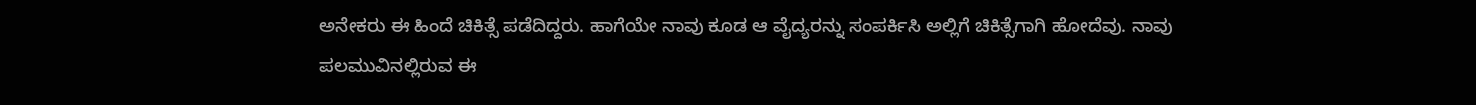ಅನೇಕರು ಈ ಹಿಂದೆ ಚಿಕಿತ್ಸೆ ಪಡೆದಿದ್ದರು. ಹಾಗೆಯೇ ನಾವು ಕೂಡ ಆ ವೈದ್ಯರನ್ನು ಸಂಪರ್ಕಿಸಿ ಅಲ್ಲಿಗೆ ಚಿಕಿತ್ಸೆಗಾಗಿ ಹೋದೆವು. ನಾವು ಪಲಮುವಿನಲ್ಲಿರುವ ಈ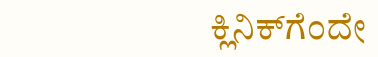ಕ್ಲಿನಿಕ್‌ಗೆಂದೇ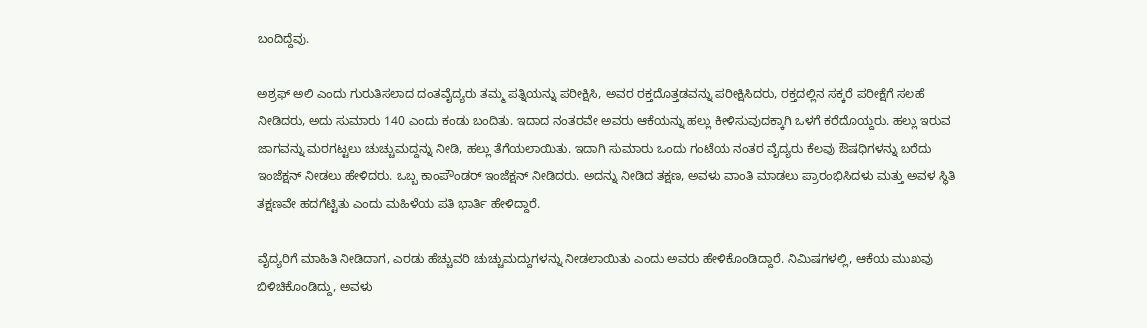ಬಂದಿದ್ದೆವು.

ಅಶ್ರಫ್ ಅಲಿ ಎಂದು ಗುರುತಿಸಲಾದ ದಂತವೈದ್ಯರು ತಮ್ಮ ಪತ್ನಿಯನ್ನು ಪರೀಕ್ಷಿಸಿ, ಅವರ ರಕ್ತದೊತ್ತಡವನ್ನು ಪರೀಕ್ಷಿಸಿದರು, ರಕ್ತದಲ್ಲಿನ ಸಕ್ಕರೆ ಪರೀಕ್ಷೆಗೆ ಸಲಹೆ ನೀಡಿದರು, ಅದು ಸುಮಾರು 140 ಎಂದು ಕಂಡು ಬಂದಿತು. ಇದಾದ ನಂತರವೇ ಅವರು ಆಕೆಯನ್ನು ಹಲ್ಲು ಕೀಳಿಸುವುದಕ್ಕಾಗಿ ಒಳಗೆ ಕರೆದೊಯ್ದರು. ಹಲ್ಲು ಇರುವ ಜಾಗವನ್ನು ಮರಗಟ್ಟಲು ಚುಚ್ಚುಮದ್ದನ್ನು ನೀಡಿ, ಹಲ್ಲು ತೆಗೆಯಲಾಯಿತು. ಇದಾಗಿ ಸುಮಾರು ಒಂದು ಗಂಟೆಯ ನಂತರ ವೈದ್ಯರು ಕೆಲವು ಔಷಧಿಗಳನ್ನು ಬರೆದು ಇಂಜೆಕ್ಷನ್ ನೀಡಲು ಹೇಳಿದರು. ಒಬ್ಬ ಕಾಂಪೌಂಡರ್ ಇಂಜೆಕ್ಷನ್ ನೀಡಿದರು. ಅದನ್ನು ನೀಡಿದ ತಕ್ಷಣ, ಅವಳು ವಾಂತಿ ಮಾಡಲು ಪ್ರಾರಂಭಿಸಿದಳು ಮತ್ತು ಅವಳ ಸ್ಥಿತಿ ತಕ್ಷಣವೇ ಹದಗೆಟ್ಟಿತು ಎಂದು ಮಹಿಳೆಯ ಪತಿ ಭಾರ್ತಿ ಹೇಳಿದ್ದಾರೆ.

ವೈದ್ಯರಿಗೆ ಮಾಹಿತಿ ನೀಡಿದಾಗ, ಎರಡು ಹೆಚ್ಚುವರಿ ಚುಚ್ಚುಮದ್ದುಗಳನ್ನು ನೀಡಲಾಯಿತು ಎಂದು ಅವರು ಹೇಳಿಕೊಂಡಿದ್ದಾರೆ. ನಿಮಿಷಗಳಲ್ಲಿ, ಆಕೆಯ ಮುಖವು ಬಿಳಿಚಿಕೊಂಡಿದ್ದು, ಅವಳು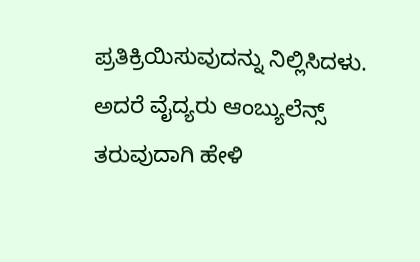ಪ್ರತಿಕ್ರಿಯಿಸುವುದನ್ನು ನಿಲ್ಲಿಸಿದಳು. ಅದರೆ ವೈದ್ಯರು ಆಂಬ್ಯುಲೆನ್ಸ್ ತರುವುದಾಗಿ ಹೇಳಿ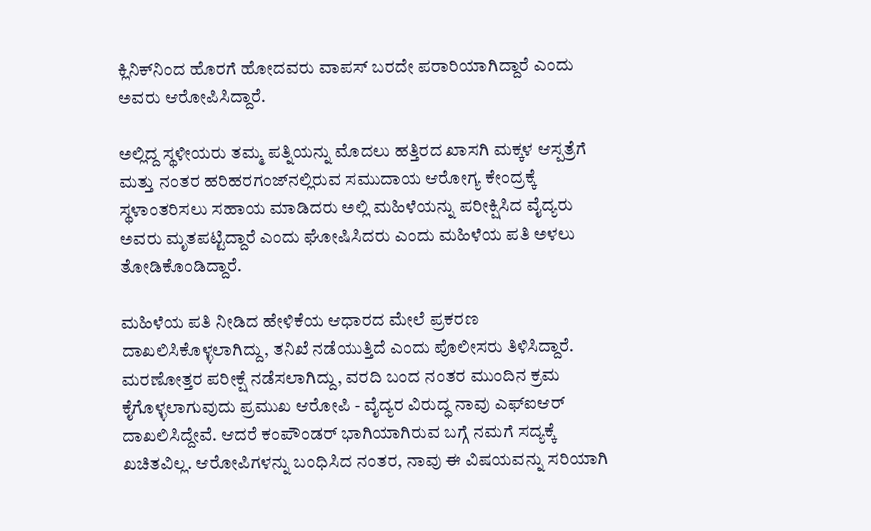ಕ್ಲಿನಿಕ್‌ನಿಂದ ಹೊರಗೆ ಹೋದವರು ವಾಪಸ್ ಬರದೇ ಪರಾರಿಯಾಗಿದ್ದಾರೆ ಎಂದು ಅವರು ಆರೋಪಿಸಿದ್ದಾರೆ.

ಅಲ್ಲಿದ್ದ ಸ್ಥಳೀಯರು ತಮ್ಮ ಪತ್ನಿಯನ್ನು ಮೊದಲು ಹತ್ತಿರದ ಖಾಸಗಿ ಮಕ್ಕಳ ಆಸ್ಪತ್ರೆಗೆ ಮತ್ತು ನಂತರ ಹರಿಹರಗಂಜ್‌ನಲ್ಲಿರುವ ಸಮುದಾಯ ಆರೋಗ್ಯ ಕೇಂದ್ರಕ್ಕೆ ಸ್ಥಳಾಂತರಿಸಲು ಸಹಾಯ ಮಾಡಿದರು ಅಲ್ಲಿ ಮಹಿಳೆಯನ್ನು ಪರೀಕ್ಷಿಸಿದ ವೈದ್ಯರು ಅವರು ಮೃತಪಟ್ಟಿದ್ದಾರೆ ಎಂದು ಘೋಷಿಸಿದರು ಎಂದು ಮಹಿಳೆಯ ಪತಿ ಅಳಲು ತೋಡಿಕೊಂಡಿದ್ದಾರೆ.

ಮಹಿಳೆಯ ಪತಿ ನೀಡಿದ ಹೇಳಿಕೆಯ ಆಧಾರದ ಮೇಲೆ ಪ್ರಕರಣ ದಾಖಲಿಸಿಕೊಳ್ಳಲಾಗಿದ್ದು, ತನಿಖೆ ನಡೆಯುತ್ತಿದೆ ಎಂದು ಪೊಲೀಸರು ತಿಳಿಸಿದ್ದಾರೆ. ಮರಣೋತ್ತರ ಪರೀಕ್ಷೆ ನಡೆಸಲಾಗಿದ್ದು, ವರದಿ ಬಂದ ನಂತರ ಮುಂದಿನ ಕ್ರಮ ಕೈಗೊಳ್ಳಲಾಗುವುದು ಪ್ರಮುಖ ಆರೋಪಿ - ವೈದ್ಯರ ವಿರುದ್ಧ ನಾವು ಎಫ್‌ಐಆರ್ ದಾಖಲಿಸಿದ್ದೇವೆ. ಆದರೆ ಕಂಪೌಂಡರ್ ಭಾಗಿಯಾಗಿರುವ ಬಗ್ಗೆ ನಮಗೆ ಸದ್ಯಕ್ಕೆ ಖಚಿತವಿಲ್ಲ. ಆರೋಪಿಗಳನ್ನು ಬಂಧಿಸಿದ ನಂತರ, ನಾವು ಈ ವಿಷಯವನ್ನು ಸರಿಯಾಗಿ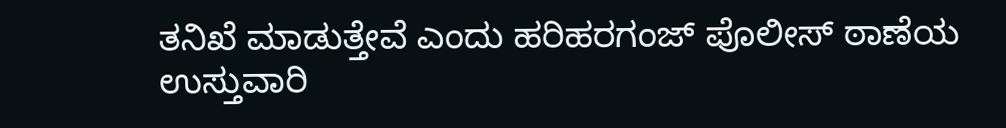ತನಿಖೆ ಮಾಡುತ್ತೇವೆ ಎಂದು ಹರಿಹರಗಂಜ್ ಪೊಲೀಸ್ ಠಾಣೆಯ ಉಸ್ತುವಾರಿ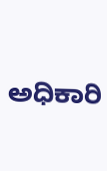ಅಧಿಕಾರಿ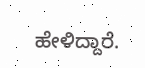ಹೇಳಿದ್ದಾರೆ.